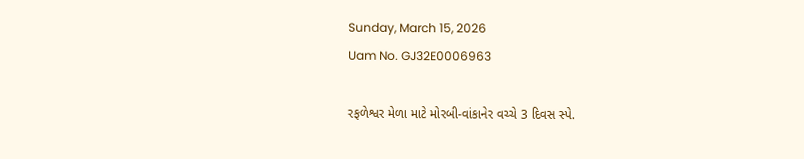Sunday, March 15, 2026
Uam No. GJ32E0006963

રફળેશ્વર મેળા માટે મોરબી-વાંકાનેર વચ્ચે 3 દિવસ સ્પે.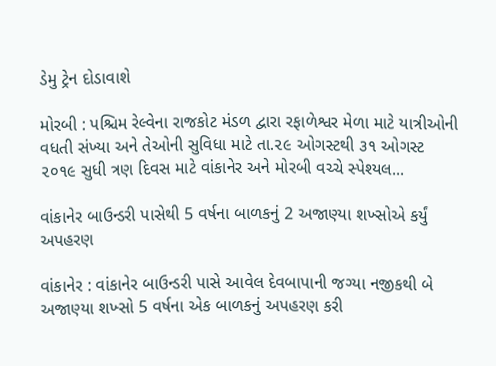ડેમુ ટ્રેન દોડાવાશે

મોરબી : પશ્ચિમ રેલ્વેના રાજકોટ મંડળ દ્વારા રફાળેશ્વર મેળા માટે યાત્રીઓની વધતી સંખ્યા અને તેઓની સુવિધા માટે તા.૨૯ ઓગસ્ટથી ૩૧ ઓગસ્ટ ૨૦૧૯ સુધી ત્રણ દિવસ માટે વાંકાનેર અને મોરબી વચ્ચે સ્પેશ્યલ...

વાંકાનેર બાઉન્ડરી પાસેથી 5 વર્ષના બાળકનું 2 અજાણ્યા શખ્સોએ કર્યું અપહરણ

વાંકાનેર : વાંકાનેર બાઉન્ડરી પાસે આવેલ દેવબાપાની જગ્યા નજીકથી બે અજાણ્યા શખ્સો 5 વર્ષના એક બાળકનું અપહરણ કરી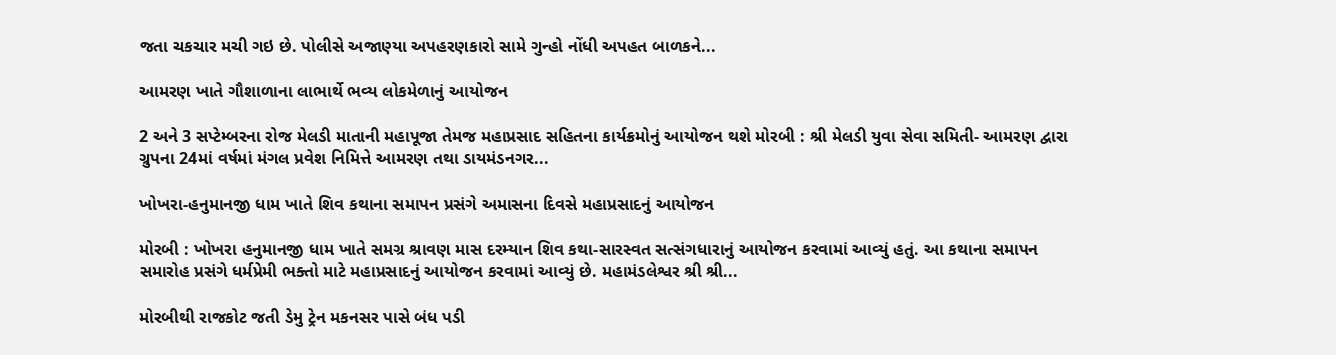જતા ચકચાર મચી ગઇ છે. પોલીસે અજાણ્યા અપહરણકારો સામે ગુન્હો નોંધી અપહત બાળકને...

આમરણ ખાતે ગૌશાળાના લાભાર્થે ભવ્ય લોકમેળાનું આયોજન

2 અને 3 સપ્ટેમ્બરના રોજ મેલડી માતાની મહાપૂજા તેમજ મહાપ્રસાદ સહિતના કાર્યક્રમોનું આયોજન થશે મોરબી : શ્રી મેલડી યુવા સેવા સમિતી- આમરણ દ્વારા ગ્રુપના 24માં વર્ષમાં મંગલ પ્રવેશ નિમિત્તે આમરણ તથા ડાયમંડનગર...

ખોખરા-હનુમાનજી ધામ ખાતે શિવ કથાના સમાપન પ્રસંગે અમાસના દિવસે મહાપ્રસાદનું આયોજન

મોરબી : ખોખરા હનુમાનજી ધામ ખાતે સમગ્ર શ્રાવણ માસ દરમ્યાન શિવ કથા-સારસ્વત સત્સંગધારાનું આયોજન કરવામાં આવ્યું હતું. આ કથાના સમાપન સમારોહ પ્રસંગે ધર્મપ્રેમી ભક્તો માટે મહાપ્રસાદનું આયોજન કરવામાં આવ્યું છે. મહામંડલેશ્વર શ્રી શ્રી...

મોરબીથી રાજકોટ જતી ડેમુ ટ્રેન મકનસર પાસે બંધ પડી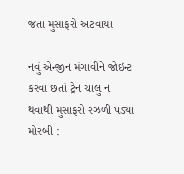જતા મુસાફરો અટવાયા

નવું એન્જીન મંગાવીને જોઇન્ટ કરવા છતાં ટ્રેન ચાલુ ન થવાથી મુસાફરો રઝળી પડ્યા મોરબી :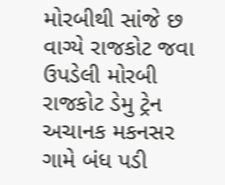મોરબીથી સાંજે છ વાગ્યે રાજકોટ જવા ઉપડેલી મોરબી રાજકોટ ડેમુ ટ્રેન અચાનક મકનસર ગામે બંધ પડી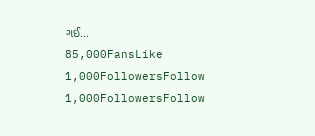ગઈ...
85,000FansLike
1,000FollowersFollow
1,000FollowersFollow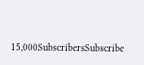15,000SubscribersSubscribe